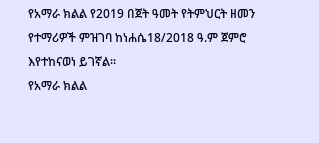የአማራ ክልል የ2019 በጀት ዓመት የትምህርት ዘመን የተማሪዎች ምዝገባ ከነሐሴ18/2018 ዓ.ም ጀምሮ እየተከናወነ ይገኛል።
የአማራ ክልል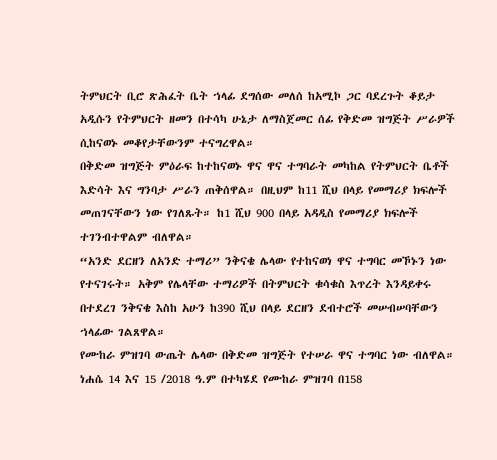ትምህርት ቢሮ ጽሕፈት ቤት ኀላፊ ደግሰው መለሰ ከአሚኮ ጋር ባደረጉት ቆይታ አዲሱን የትምህርት ዘመን በተሳካ ሁኔታ ለማስጀመር ሰፊ የቅድመ ዝግጅት ሥራዎች ሲከናወኑ መቆየታቸውንም ተናግረዋል።
በቅድመ ዝግጅት ምዕራፍ ከተከናወኑ ዋና ዋና ተግባራት መካከል የትምህርት ቤቶች እድሳት እና ግንባታ ሥራን ጠቅሰዋል። በዚህም ከ11 ሺህ በላይ የመማሪያ ክፍሎች መጠገናቸውን ነው የገለጹት። ከ1 ሺህ 900 በላይ አዳዲስ የመማሪያ ክፍሎች ተገንብተዋልም ብለዋል።
“አንድ ደርዘን ለአንድ ተማሪ” ንቅናቄ ሌላው የተከናወነ ዋና ተግባር መኾኑን ነው የተናገሩት። አቅም የሌላቸው ተማሪዎች በትምህርት ቁሳቁስ እጥረት እንዳይቀሩ በተደረገ ንቅናቄ እስከ አሁን ከ390 ሺህ በላይ ደርዘን ደብተሮች መሠብሠባቸውን ኀላፊው ገልጸዋል።
የሙከራ ምዝገባ ውጤት ሌላው በቅድመ ዝግጅት የተሠራ ዋና ተግባር ነው ብለዋል። ነሐሴ 14 እና 15 /2018 ዓ.ም በተካሄደ የሙከራ ምዝገባ በ158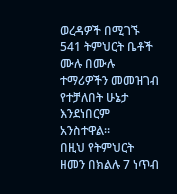ወረዳዎች በሚገኙ 541 ትምህርት ቤቶች ሙሉ በሙሉ ተማሪዎችን መመዝገብ የተቻለበት ሁኔታ እንደነበርም አንስተዋል።
በዚህ የትምህርት ዘመን በክልሉ 7 ነጥብ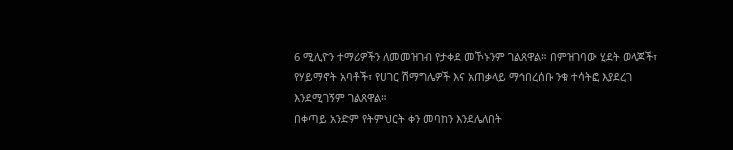6 ሚሊዮን ተማሪዎችን ለመመዝገብ የታቀደ መኾኑንም ገልጸዋል። በምዝገባው ሂደት ወላጆች፣ የሃይማኖት አባቶች፣ የሀገር ሽማግሌዎች እና አጠቃላይ ማኅበረሰቡ ንቁ ተሳትፎ እያደረገ እንደሚገኝም ገልጸዋል።
በቀጣይ አንድም የትምህርት ቀን መባከን እንደሌለበት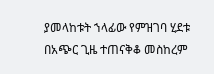ያመላከቱት ኀላፊው የምዝገባ ሂደቱ በአጭር ጊዜ ተጠናቅቆ መስከረም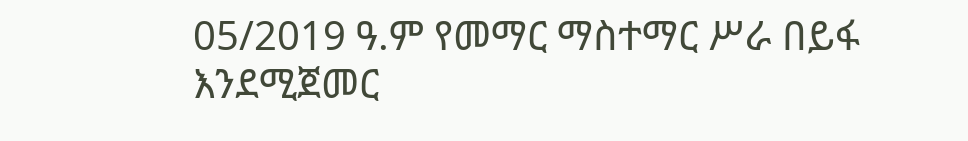05/2019 ዓ.ም የመማር ማስተማር ሥራ በይፋ እንደሚጀመር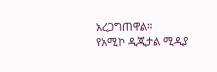አረጋግጠዋል።
የአሚኮ ዲጂታል ሚዲያ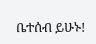ቤተሰብ ይሁኑ!